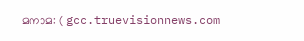മനാമ: ( gcc.truevisionnews.com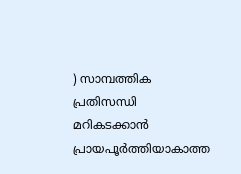) സാമ്പത്തിക പ്രതിസന്ധി മറികടക്കാൻ പ്രായപൂർത്തിയാകാത്ത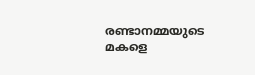രണ്ടാനമ്മയുടെ മകളെ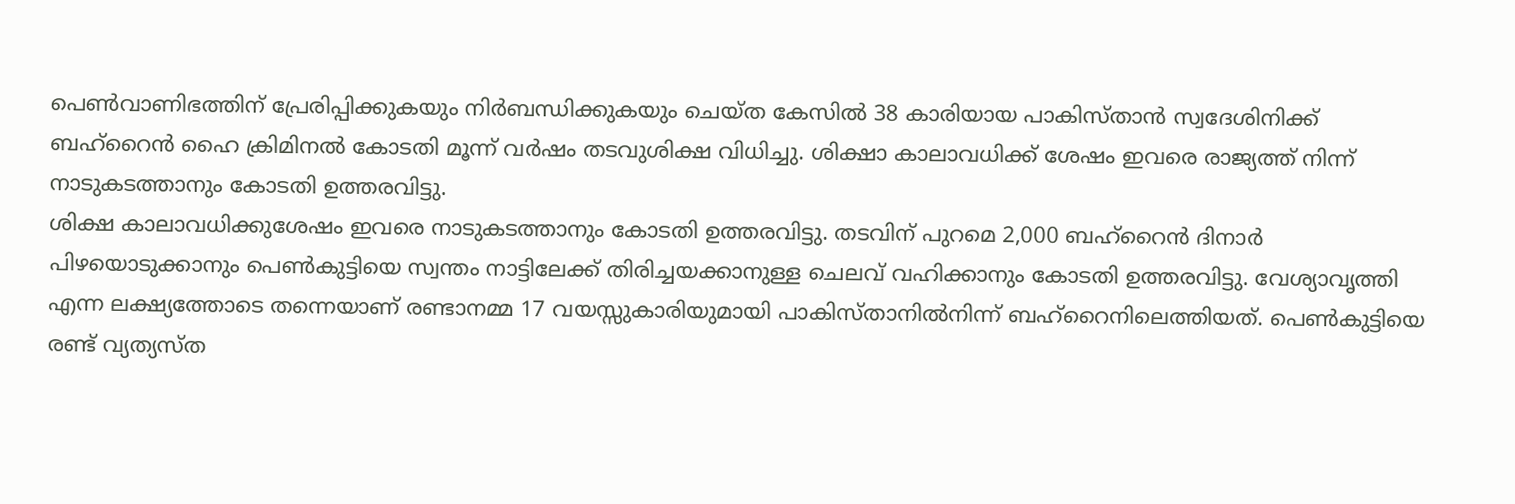പെൺവാണിഭത്തിന് പ്രേരിപ്പിക്കുകയും നിർബന്ധിക്കുകയും ചെയ്ത കേസിൽ 38 കാരിയായ പാകിസ്താൻ സ്വദേശിനിക്ക് ബഹ്റൈൻ ഹൈ ക്രിമിനൽ കോടതി മൂന്ന് വർഷം തടവുശിക്ഷ വിധിച്ചു. ശിക്ഷാ കാലാവധിക്ക് ശേഷം ഇവരെ രാജ്യത്ത് നിന്ന് നാടുകടത്താനും കോടതി ഉത്തരവിട്ടു.
ശിക്ഷ കാലാവധിക്കുശേഷം ഇവരെ നാടുകടത്താനും കോടതി ഉത്തരവിട്ടു. തടവിന് പുറമെ 2,000 ബഹ്റൈൻ ദിനാർ പിഴയൊടുക്കാനും പെൺകുട്ടിയെ സ്വന്തം നാട്ടിലേക്ക് തിരിച്ചയക്കാനുള്ള ചെലവ് വഹിക്കാനും കോടതി ഉത്തരവിട്ടു. വേശ്യാവൃത്തി എന്ന ലക്ഷ്യത്തോടെ തന്നെയാണ് രണ്ടാനമ്മ 17 വയസ്സുകാരിയുമായി പാകിസ്താനിൽനിന്ന് ബഹ്റൈനിലെത്തിയത്. പെൺകുട്ടിയെ രണ്ട് വ്യത്യസ്ത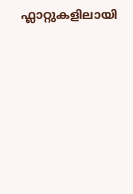ഫ്ലാറ്റുകളിലായി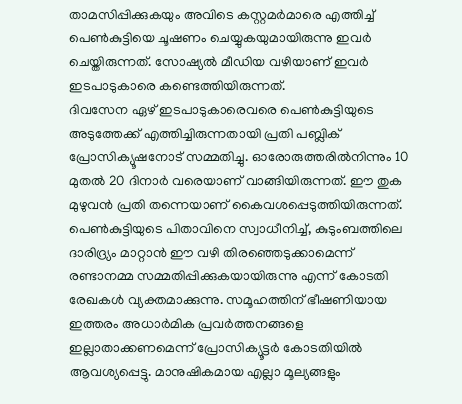താമസിപ്പിക്കുകയും അവിടെ കസ്റ്റമർമാരെ എത്തിച്ച് പെൺകുട്ടിയെ ചൂഷണം ചെയ്യുകയുമായിരുന്നു ഇവർ ചെയ്തിരുന്നത്. സോഷ്യൽ മീഡിയ വഴിയാണ് ഇവർ ഇടപാടുകാരെ കണ്ടെത്തിയിരുന്നത്.
ദിവസേന ഏഴ് ഇടപാടുകാരെവരെ പെൺകുട്ടിയുടെ അടുത്തേക്ക് എത്തിച്ചിരുന്നതായി പ്രതി പബ്ലിക് പ്രോസിക്യൂഷനോട് സമ്മതിച്ചു. ഓരോരുത്തരിൽനിന്നും 10 മുതൽ 20 ദിനാർ വരെയാണ് വാങ്ങിയിരുന്നത്. ഈ തുക മുഴുവൻ പ്രതി തന്നെയാണ് കൈവശപ്പെടുത്തിയിരുന്നത്. പെൺകുട്ടിയുടെ പിതാവിനെ സ്വാധീനിച്ച്, കുടുംബത്തിലെ ദാരിദ്ര്യം മാറ്റാൻ ഈ വഴി തിരഞ്ഞെടുക്കാമെന്ന് രണ്ടാനമ്മ സമ്മതിപ്പിക്കുകയായിരുന്നു എന്ന് കോടതി രേഖകൾ വ്യക്തമാക്കുന്നു. സമൂഹത്തിന് ഭീഷണിയായ ഇത്തരം അധാർമിക പ്രവർത്തനങ്ങളെ ഇല്ലാതാക്കണമെന്ന് പ്രോസിക്യൂട്ടർ കോടതിയിൽ ആവശ്യപ്പെട്ടു. മാനുഷികമായ എല്ലാ മൂല്യങ്ങളും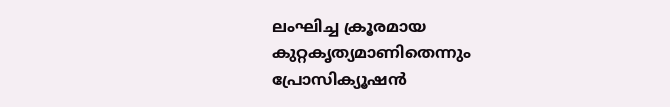ലംഘിച്ച ക്രൂരമായ കുറ്റകൃത്യമാണിതെന്നും പ്രോസിക്യൂഷൻ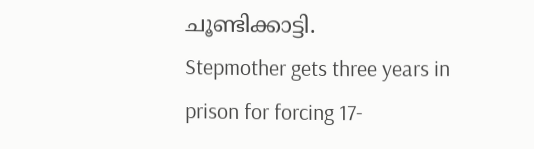ചൂണ്ടിക്കാട്ടി.
Stepmother gets three years in prison for forcing 17-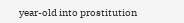year-old into prostitution